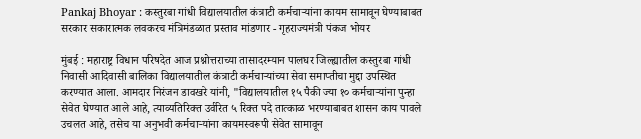Pankaj Bhoyar : कस्तुरबा गांधी विद्यालयातील कंत्राटी कर्मचाऱ्यांना कायम सामावून घेण्याबाबत सरकार सकारात्मक लवकरच मंत्रिमंडळात प्रस्ताव मांडणार - गृहराज्यमंत्री पंकज भोयर

मुंबई : महाराष्ट्र विधान परिषदेत आज प्रश्नोत्तराच्या तासादरम्यान पालघर जिल्ह्यातील कस्तुरबा गांधी निवासी आदिवासी बालिका विद्यालयातील कंत्राटी कर्मचाऱ्यांच्या सेवा समाप्तीचा मुद्दा उपस्थित करण्यात आला. आमदार निरंजन डावखरे यांनी, "विद्यालयातील १५ पैकी ज्या १० कर्मचाऱ्यांना पुन्हा सेवेत घेण्यात आले आहे, त्याव्यतिरिक्त उर्वरित ५ रिक्त पदे तात्काळ भरण्याबाबत शासन काय पावले उचलत आहे, तसेच या अनुभवी कर्मचाऱ्यांना कायमस्वरूपी सेवेत सामावून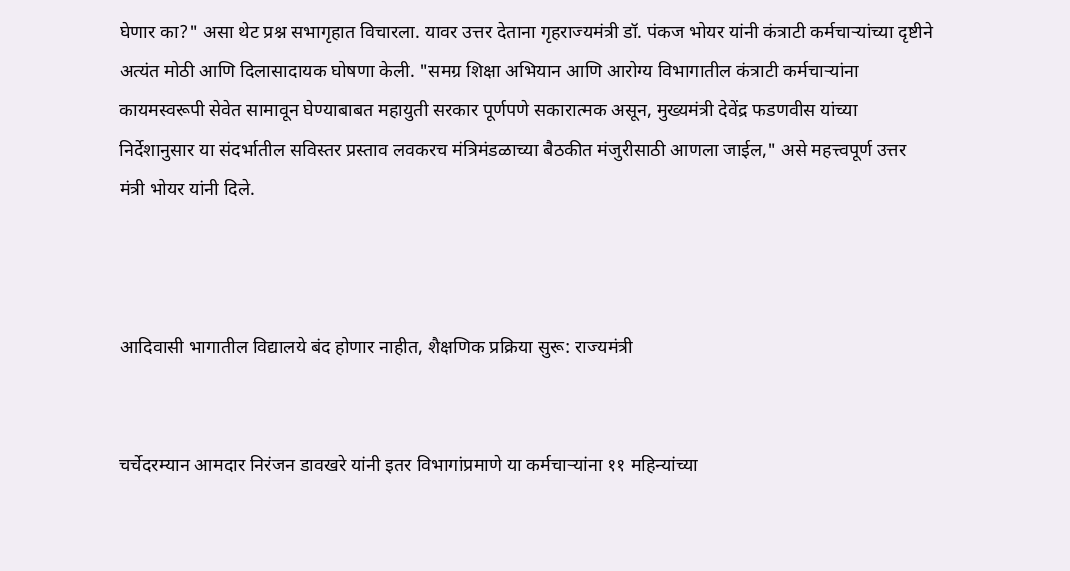घेणार का?" असा थेट प्रश्न सभागृहात विचारला. यावर उत्तर देताना गृहराज्यमंत्री डॉ. पंकज भोयर यांनी कंत्राटी कर्मचाऱ्यांच्या दृष्टीने अत्यंत मोठी आणि दिलासादायक घोषणा केली. "समग्र शिक्षा अभियान आणि आरोग्य विभागातील कंत्राटी कर्मचाऱ्यांना कायमस्वरूपी सेवेत सामावून घेण्याबाबत महायुती सरकार पूर्णपणे सकारात्मक असून, मुख्यमंत्री देवेंद्र फडणवीस यांच्या निर्देशानुसार या संदर्भातील सविस्तर प्रस्ताव लवकरच मंत्रिमंडळाच्या बैठकीत मंजुरीसाठी आणला जाईल," असे महत्त्वपूर्ण उत्तर मंत्री भोयर यांनी दिले.



आदिवासी भागातील विद्यालये बंद होणार नाहीत, शैक्षणिक प्रक्रिया सुरू: राज्यमंत्री


चर्चेदरम्यान आमदार निरंजन डावखरे यांनी इतर विभागांप्रमाणे या कर्मचाऱ्यांना ११ महिन्यांच्या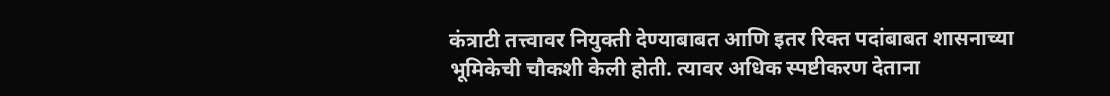कंत्राटी तत्त्वावर नियुक्ती देण्याबाबत आणि इतर रिक्त पदांबाबत शासनाच्या भूमिकेची चौकशी केली होती. त्यावर अधिक स्पष्टीकरण देताना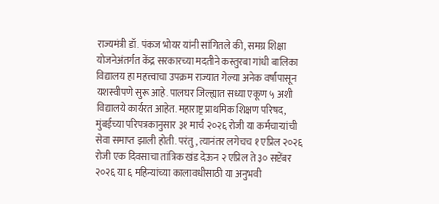राज्यमंत्री डॉ. पंकज भोयर यांनी सांगितले की, समग्र शिक्षा योजनेअंतर्गत केंद्र सरकारच्या मदतीने कस्तुरबा गांधी बालिका विद्यालय हा महत्त्वाचा उपक्रम राज्यात गेल्या अनेक वर्षांपासून यशस्वीपणे सुरू आहे. पालघर जिल्ह्यात सध्या एकूण ५ अशी विद्यालये कार्यरत आहेत. महाराष्ट्र प्राथमिक शिक्षण परिषद, मुंबईच्या परिपत्रकानुसार ३१ मार्च २०२६ रोजी या कर्मचाऱ्यांची सेवा समाप्त झाली होती. परंतु, त्यानंतर लगेचच १ एप्रिल २०२६ रोजी एक दिवसाचा तांत्रिक खंड देऊन २ एप्रिल ते ३० सप्टेंबर २०२६ या ६ महिन्यांच्या कालावधीसाठी या अनुभवी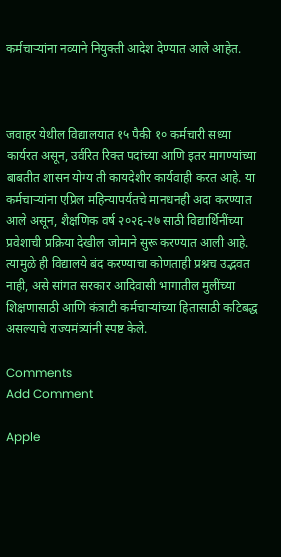कर्मचाऱ्यांना नव्याने नियुक्ती आदेश देण्यात आले आहेत.



जवाहर येथील विद्यालयात १५ पैकी १० कर्मचारी सध्या कार्यरत असून, उर्वरित रिक्त पदांच्या आणि इतर मागण्यांच्या बाबतीत शासन योग्य ती कायदेशीर कार्यवाही करत आहे. या कर्मचाऱ्यांना एप्रिल महिन्यापर्यंतचे मानधनही अदा करण्यात आले असून, शैक्षणिक वर्ष २०२६-२७ साठी विद्यार्थिनींच्या प्रवेशाची प्रक्रिया देखील जोमाने सुरू करण्यात आली आहे. त्यामुळे ही विद्यालये बंद करण्याचा कोणताही प्रश्नच उद्भवत नाही, असे सांगत सरकार आदिवासी भागातील मुलींच्या शिक्षणासाठी आणि कंत्राटी कर्मचाऱ्यांच्या हितासाठी कटिबद्ध असल्याचे राज्यमंत्र्यांनी स्पष्ट केले.

Comments
Add Comment

Apple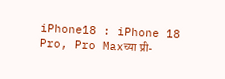iPhone18 : iPhone 18 Pro, Pro Maxच्या प्री-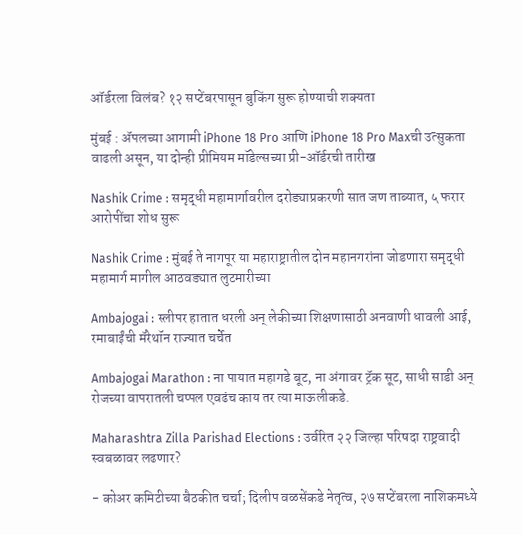ऑर्डरला विलंब? १२ सप्टेंबरपासून बुकिंग सुरू होण्याची शक्यता

मुंबई : ॲपलच्या आगामी iPhone 18 Pro आणि iPhone 18 Pro Maxची उत्सुकता वाढली असून, या दोन्ही प्रीमियम मॉडेल्सच्या प्री-ऑर्डरची तारीख

Nashik Crime : समृद्धी महामार्गावरील दरोड्याप्रकरणी सात जण ताब्यात, ५ फरार आरोपींचा शोध सुरू

Nashik Crime : मुंबई ते नागपूर या महाराष्ट्रातील दोन महानगरांना जोडणारा समृद्धी महामार्ग मागील आठवड्यात लुटमारीच्या

Ambajogai : स्लीपर हातात धरली अन् लेकीच्या शिक्षणासाठी अनवाणी धावली आई, रमाबाईंची मॅरेथॉन राज्यात चर्चेत

Ambajogai Marathon : ना पायात महागडे बूट, ना अंगावर ट्रॅक सूट, साधी साडी अन् रोजच्या वापरातली चप्पल एवढंच काय तर त्या माऊलीकडे.

Maharashtra Zilla Parishad Elections : उर्वरित २२ जिल्हा परिषदा राष्ट्रवादी स्वबळावर लढणार?

- कोअर कमिटीच्या बैठकीत चर्चा; दिलीप वळसेंकडे नेतृत्व, २७ सप्टेंबरला नाशिकमध्ये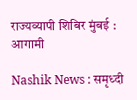राज्यव्यापी शिबिर मुंबई : आगामी

Nashik News : समृध्दी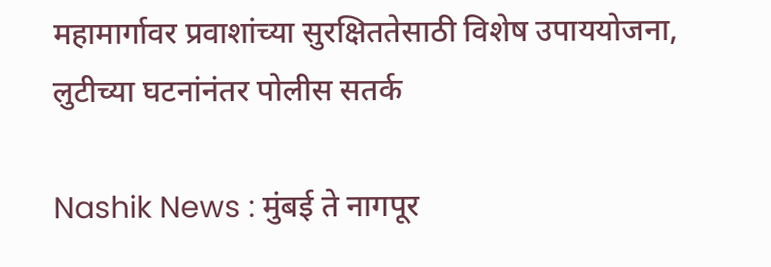महामार्गावर प्रवाशांच्या सुरक्षिततेसाठी विशेष उपाययोजना, लुटीच्या घटनांनंतर पोलीस सतर्क

Nashik News : मुंबई ते नागपूर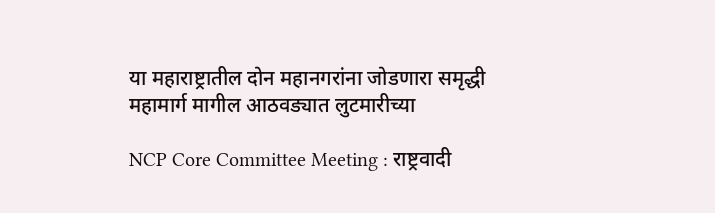या महाराष्ट्रातील दोन महानगरांना जोडणारा समृद्धी महामार्ग मागील आठवड्यात लुटमारीच्या

NCP Core Committee Meeting : राष्ट्रवादी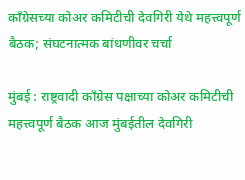काँग्रेसच्या कोअर कमिटीची देवगिरी येथे महत्त्वपूर्ण बैठक; संघटनात्मक बांधणीवर चर्चा

मुंबई : राष्ट्रवादी काँग्रेस पक्षाच्या कोअर कमिटीची महत्त्वपूर्ण बैठक आज मुंबईतील देवगिरी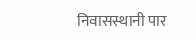निवासस्थानी पार